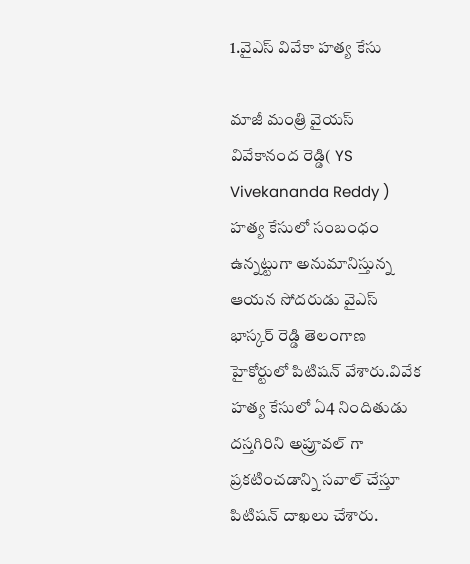1.వైఎస్ వివేకా హత్య కేసు

మాజీ మంత్రి వైయస్ వివేకానంద రెడ్డి( YS Vivekananda Reddy ) హత్య కేసులో సంబంధం ఉన్నట్టుగా అనుమానిస్తున్న ఆయన సోదరుడు వైఎస్ భాస్కర్ రెడ్డి తెలంగాణ హైకోర్టులో పిటిషన్ వేశారు.వివేక హత్య కేసులో ఏ4 నిందితుడు దస్తగిరిని అప్రూవల్ గా ప్రకటించడాన్ని సవాల్ చేస్తూ పిటిషన్ దాఖలు చేశారు.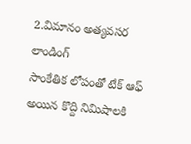2.విమానం అత్యవసర లాండింగ్
సాంకేతిక లోపంతో టేక్ ఆఫ్ అయిన కొద్ది నిమిషాలకి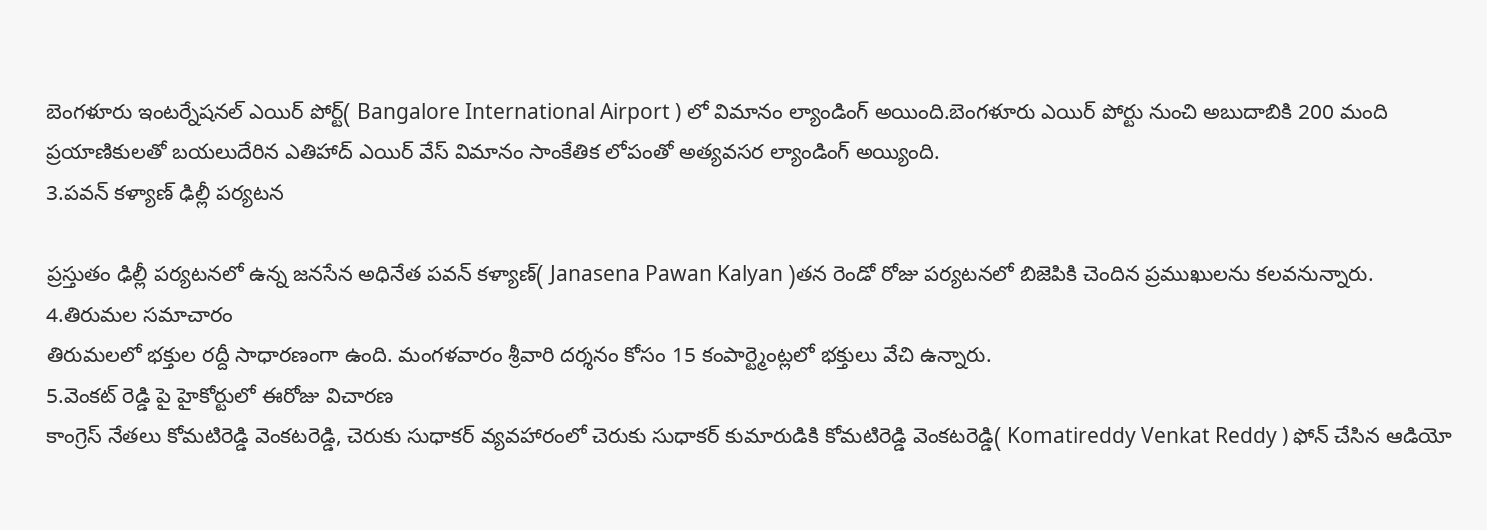బెంగళూరు ఇంటర్నేషనల్ ఎయిర్ పోర్ట్( Bangalore International Airport ) లో విమానం ల్యాండింగ్ అయింది.బెంగళూరు ఎయిర్ పోర్టు నుంచి అబుదాబికి 200 మంది ప్రయాణికులతో బయలుదేరిన ఎతిహాద్ ఎయిర్ వేస్ విమానం సాంకేతిక లోపంతో అత్యవసర ల్యాండింగ్ అయ్యింది.
3.పవన్ కళ్యాణ్ ఢిల్లీ పర్యటన

ప్రస్తుతం ఢిల్లీ పర్యటనలో ఉన్న జనసేన అధినేత పవన్ కళ్యాణ్( Janasena Pawan Kalyan )తన రెండో రోజు పర్యటనలో బిజెపికి చెందిన ప్రముఖులను కలవనున్నారు.
4.తిరుమల సమాచారం
తిరుమలలో భక్తుల రద్దీ సాధారణంగా ఉంది. మంగళవారం శ్రీవారి దర్శనం కోసం 15 కంపార్ట్మెంట్లలో భక్తులు వేచి ఉన్నారు.
5.వెంకట్ రెడ్డి పై హైకోర్టులో ఈరోజు విచారణ
కాంగ్రెస్ నేతలు కోమటిరెడ్డి వెంకటరెడ్డి, చెరుకు సుధాకర్ వ్యవహారంలో చెరుకు సుధాకర్ కుమారుడికి కోమటిరెడ్డి వెంకటరెడ్డి( Komatireddy Venkat Reddy ) ఫోన్ చేసిన ఆడియో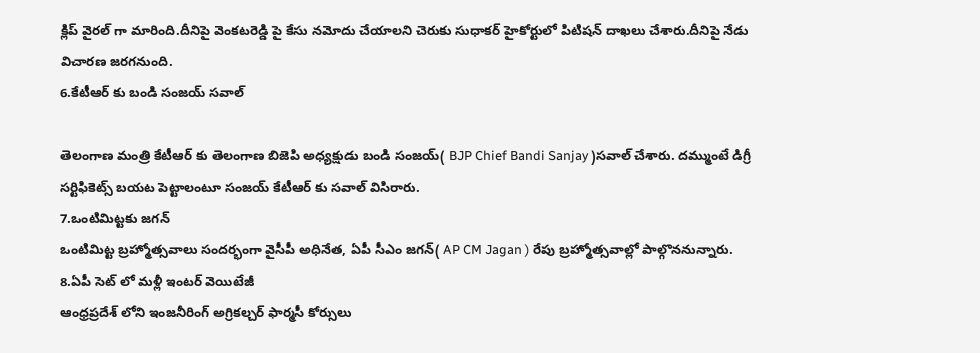క్లిప్ వైరల్ గా మారింది.దీనిపై వెంకటరెడ్డి పై కేసు నమోదు చేయాలని చెరుకు సుధాకర్ హైకోర్టులో పిటిషన్ దాఖలు చేశారు.దీనిపై నేడు విచారణ జరగనుంది.
6.కేటీఆర్ కు బండి సంజయ్ సవాల్

తెలంగాణ మంత్రి కేటీఆర్ కు తెలంగాణ బిజెపి అధ్యక్షుడు బండి సంజయ్( BJP Chief Bandi Sanjay )సవాల్ చేశారు. దమ్ముంటే డిగ్రీ సర్టిఫికెట్స్ బయట పెట్టాలంటూ సంజయ్ కేటీఆర్ కు సవాల్ విసిరారు.
7.ఒంటిమిట్టకు జగన్
ఒంటిమిట్ట బ్రహ్మోత్సవాలు సందర్భంగా వైసీపీ అధినేత, ఏపీ సీఎం జగన్( AP CM Jagan ) రేపు బ్రహ్మోత్సవాల్లో పాల్గొననున్నారు.
8.ఏపీ సెట్ లో మళ్లీ ఇంటర్ వెయిటేజీ
ఆంధ్రప్రదేశ్ లోని ఇంజనీరింగ్ అగ్రికల్చర్ ఫార్మసీ కోర్సులు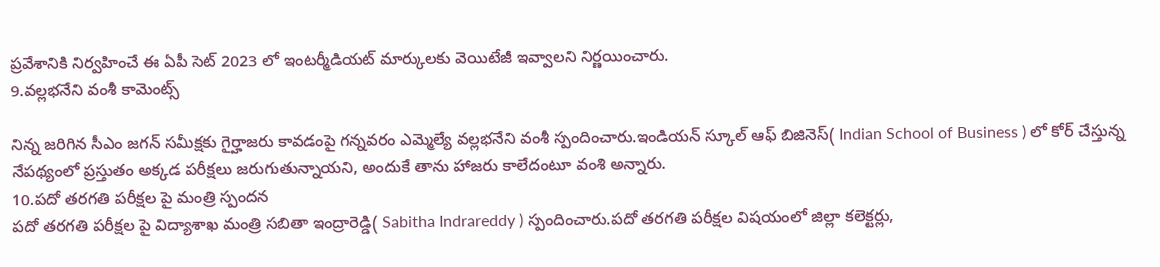ప్రవేశానికి నిర్వహించే ఈ ఏపీ సెట్ 2023 లో ఇంటర్మీడియట్ మార్కులకు వెయిటేజీ ఇవ్వాలని నిర్ణయించారు.
9.వల్లభనేని వంశీ కామెంట్స్

నిన్న జరిగిన సీఎం జగన్ సమీక్షకు గైర్హాజరు కావడంపై గన్నవరం ఎమ్మెల్యే వల్లభనేని వంశీ స్పందించారు.ఇండియన్ స్కూల్ ఆఫ్ బిజినెస్( Indian School of Business ) లో కోర్ చేస్తున్న నేపథ్యంలో ప్రస్తుతం అక్కడ పరీక్షలు జరుగుతున్నాయని, అందుకే తాను హాజరు కాలేదంటూ వంశి అన్నారు.
10.పదో తరగతి పరీక్షల పై మంత్రి స్పందన
పదో తరగతి పరీక్షల పై విద్యాశాఖ మంత్రి సబితా ఇంద్రారెడ్డి( Sabitha Indrareddy ) స్పందించారు.పదో తరగతి పరీక్షల విషయంలో జిల్లా కలెక్టర్లు,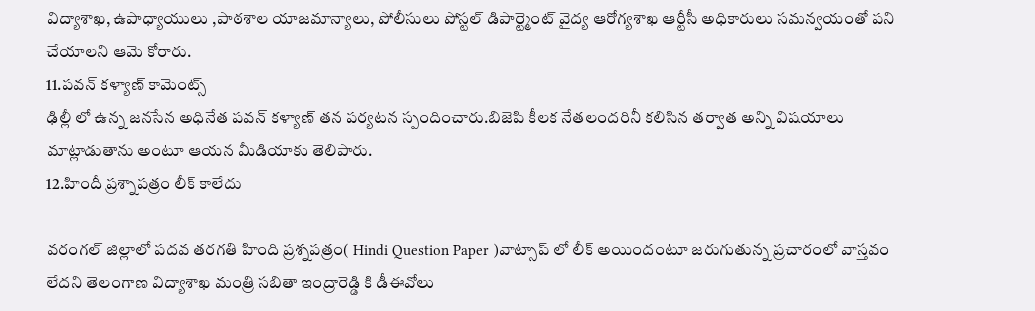విద్యాశాఖ, ఉపాధ్యాయులు ,పాఠశాల యాజమాన్యాలు, పోలీసులు పోస్టల్ డిపార్ట్మెంట్ వైద్య ఆరోగ్యశాఖ ఆర్టీసీ అధికారులు సమన్వయంతో పని చేయాలని ఆమె కోరారు.
11.పవన్ కళ్యాణ్ కామెంట్స్
ఢిల్లీ లో ఉన్న జనసేన అధినేత పవన్ కళ్యాణ్ తన పర్యటన స్పందించారు.బిజెపి కీలక నేతలందరినీ కలిసిన తర్వాత అన్ని విషయాలు మాట్లాడుతాను అంటూ ఆయన మీడియాకు తెలిపారు.
12.హిందీ ప్రశ్నాపత్రం లీక్ కాలేదు

వరంగల్ జిల్లాలో పదవ తరగతి హింది ప్రశ్నపత్రం( Hindi Question Paper )వాట్సాప్ లో లీక్ అయిందంటూ జరుగుతున్న ప్రచారంలో వాస్తవం లేదని తెలంగాణ విద్యాశాఖ మంత్రి సబితా ఇంద్రారెడ్డి కి డీఈవోలు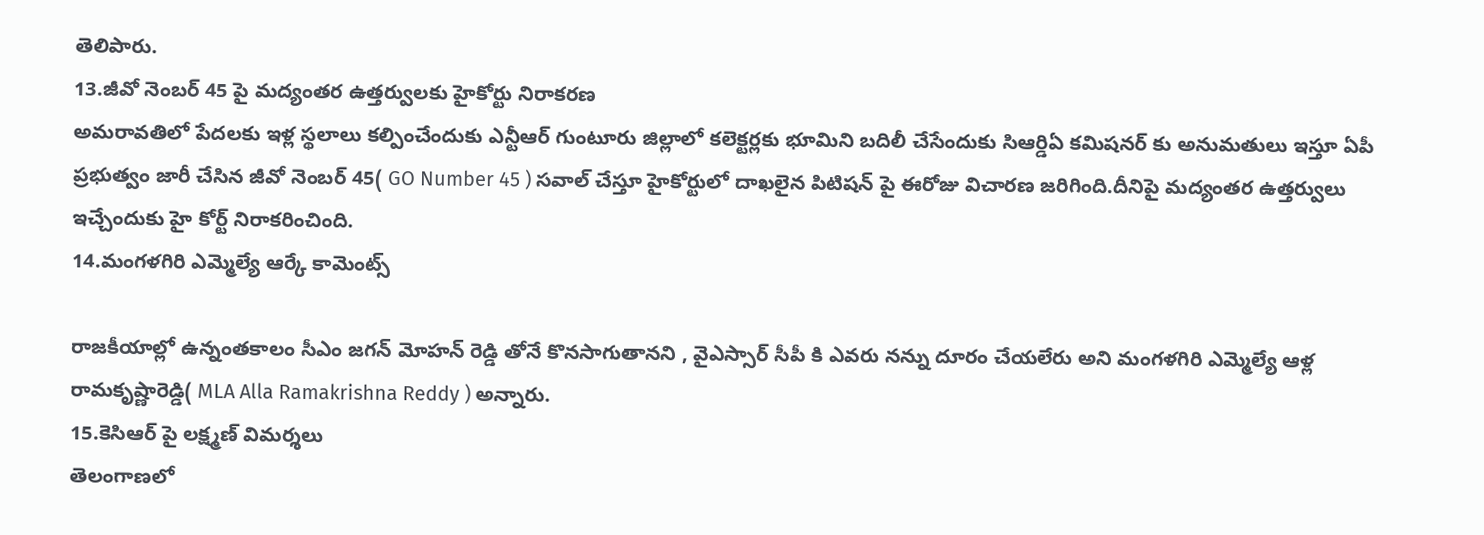తెలిపారు.
13.జీవో నెంబర్ 45 పై మద్యంతర ఉత్తర్వులకు హైకోర్టు నిరాకరణ
అమరావతిలో పేదలకు ఇళ్ల స్థలాలు కల్పించేందుకు ఎన్టీఆర్ గుంటూరు జిల్లాలో కలెక్టర్లకు భూమిని బదిలీ చేసేందుకు సిఆర్డిఏ కమిషనర్ కు అనుమతులు ఇస్తూ ఏపీ ప్రభుత్వం జారీ చేసిన జీవో నెంబర్ 45( GO Number 45 ) సవాల్ చేస్తూ హైకోర్టులో దాఖలైన పిటిషన్ పై ఈరోజు విచారణ జరిగింది.దీనిపై మద్యంతర ఉత్తర్వులు ఇచ్చేందుకు హై కోర్ట్ నిరాకరించింది.
14.మంగళగిరి ఎమ్మెల్యే ఆర్కే కామెంట్స్

రాజకీయాల్లో ఉన్నంతకాలం సీఎం జగన్ మోహన్ రెడ్డి తోనే కొనసాగుతానని , వైఎస్సార్ సీపీ కి ఎవరు నన్ను దూరం చేయలేరు అని మంగళగిరి ఎమ్మెల్యే ఆళ్ల రామకృష్ణారెడ్డి( MLA Alla Ramakrishna Reddy ) అన్నారు.
15.కెసిఆర్ పై లక్ష్మణ్ విమర్శలు
తెలంగాణలో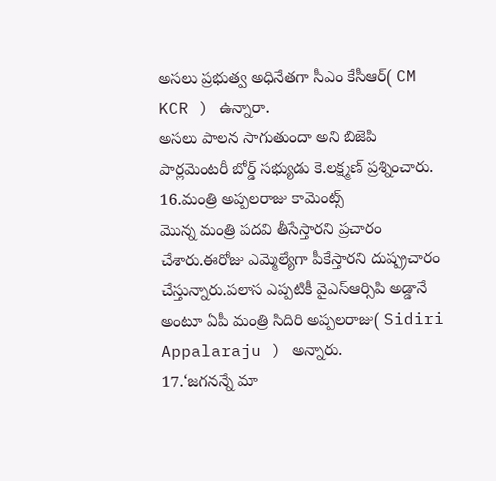అసలు ప్రభుత్వ అధినేతగా సీఎం కేసీఆర్( CM KCR ) ఉన్నారా.
అసలు పాలన సాగుతుందా అని బిజెపి పార్లమెంటరీ బోర్డ్ సభ్యుడు కె.లక్ష్మణ్ ప్రశ్నించారు.
16.మంత్రి అప్పలరాజు కామెంట్స్
మొన్న మంత్రి పదవి తీసేస్తారని ప్రచారం చేశారు.ఈరోజు ఎమ్మెల్యేగా పీకేస్తారని దుష్ప్రచారం చేస్తున్నారు.పలాస ఎప్పటికీ వైఎస్ఆర్సిపి అడ్డానే అంటూ ఏపీ మంత్రి సిదిరి అప్పలరాజు( Sidiri Appalaraju ) అన్నారు.
17.‘జగనన్నే మా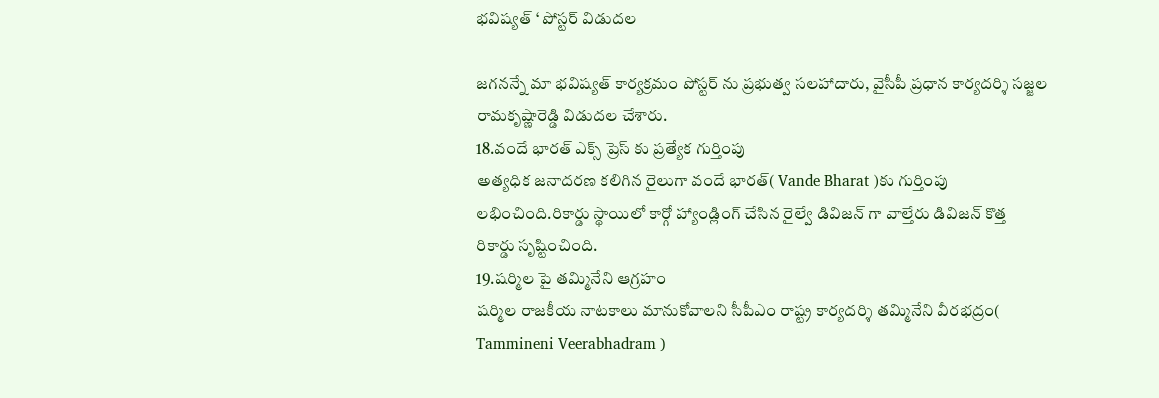భవిష్యత్ ‘ పోస్టర్ విడుదల

జగనన్నే మా భవిష్యత్ కార్యక్రమం పోస్టర్ ను ప్రభుత్వ సలహాదారు, వైసీపీ ప్రధాన కార్యదర్శి సజ్జల రామకృష్ణారెడ్డి విడుదల చేశారు.
18.వందే భారత్ ఎక్స్ ప్రెస్ కు ప్రత్యేక గుర్తింపు
అత్యధిక జనాదరణ కలిగిన రైలుగా వందే భారత్( Vande Bharat )కు గుర్తింపు లభించింది.రికార్డు స్థాయిలో కార్గో హ్యాండ్లింగ్ చేసిన రైల్వే డివిజన్ గా వాల్తేరు డివిజన్ కొత్త రికార్డు సృష్టించింది.
19.షర్మిల పై తమ్మినేని ఆగ్రహం
షర్మిల రాజకీయ నాటకాలు మానుకోవాలని సీపీఎం రాష్ట్ర కార్యదర్శి తమ్మినేని వీరభద్రం( Tammineni Veerabhadram )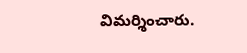విమర్శించారు.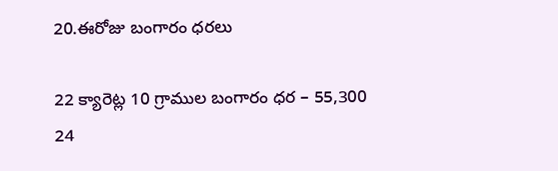20.ఈరోజు బంగారం ధరలు

22 క్యారెట్ల 10 గ్రాముల బంగారం ధర – 55,300
24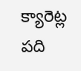క్యారెట్ల పది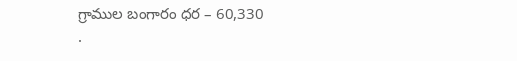గ్రాముల బంగారం ధర – 60,330
.